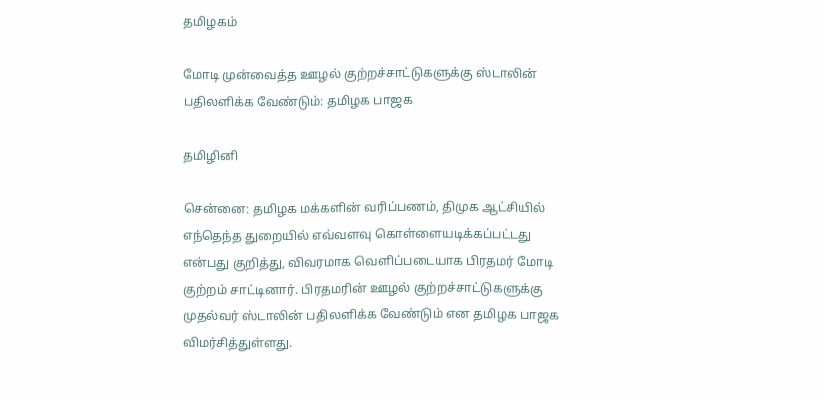தமிழகம்

மோடி முன்வைத்த ஊழல் குற்றச்சாட்டுகளுக்கு ஸ்டாலின் பதிலளிக்க வேண்டும்: தமிழக பாஜக

தமிழினி

சென்னை: தமிழக மக்களின் வரிப்பணம், திமுக ஆட்சியில் எந்தெந்த துறையில் எவ்வளவு கொள்ளையடிக்கப்பட்டது என்பது குறித்து, விவரமாக வெளிப்படையாக பிரதமர் மோடி குற்றம் சாட்டினார். பிரதமரின் ஊழல் குற்றச்சாட்டுகளுக்கு முதல்வர் ஸ்டாலின் பதிலளிக்க வேண்டும் என தமிழக பாஜக விமர்சித்துள்ளது.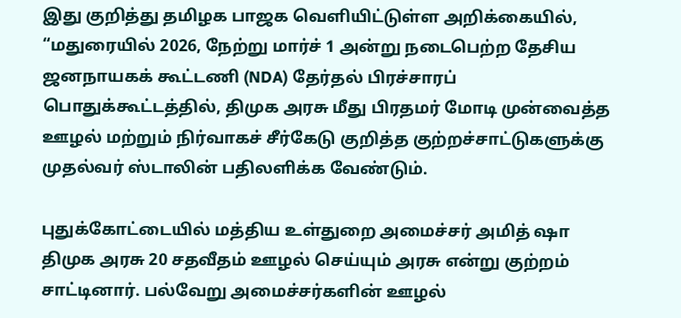இது குறித்து தமிழக பாஜக வெளியிட்டுள்ள அறிக்கையில், “மதுரையில் 2026, நேற்று மார்ச் 1 அன்று நடைபெற்ற தேசிய ஜனநாயகக் கூட்டணி (NDA) தேர்தல் பிரச்சாரப் பொதுக்கூட்டத்தில், திமுக அரசு மீது பிரதமர் மோடி முன்வைத்த ஊழல் மற்றும் நிர்வாகச் சீர்கேடு குறித்த குற்றச்சாட்டுகளுக்கு முதல்வர் ஸ்டாலின் பதிலளிக்க வேண்டும்.

புதுக்கோட்டையில் மத்திய உள்துறை அமைச்சர் அமித் ஷா திமுக அரசு 20 சதவீதம் ஊழல் செய்யும் அரசு என்று குற்றம் சாட்டினார். பல்வேறு அமைச்சர்களின் ஊழல்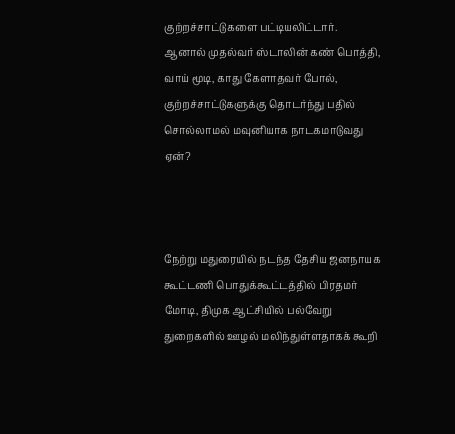குற்றச்சாட்டுகளை பட்டியலிட்டார். ஆனால் முதல்வர் ஸ்டாலின் கண் பொத்தி, வாய் மூடி, காது கேளாதவர் போல், குற்றச்சாட்டுகளுக்கு தொடர்ந்து பதில் சொல்லாமல் மவுனியாக நாடகமாடுவது ஏன்?



நேற்று மதுரையில் நடந்த தேசிய ஜனநாயக கூட்டணி பொதுக்கூட்டத்தில் பிரதமர் மோடி, திமுக ஆட்சியில் பல்வேறு துறைகளில் ஊழல் மலிந்துள்ளதாகக் கூறி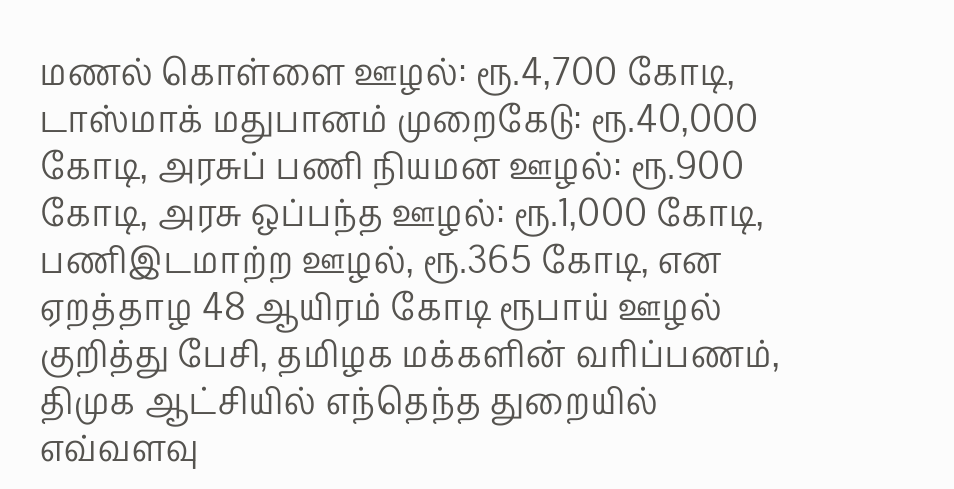மணல் கொள்ளை ஊழல்: ரூ.4,700 கோடி, டாஸ்மாக் மதுபானம் முறைகேடு: ரூ.40,000 கோடி, அரசுப் பணி நியமன ஊழல்: ரூ.900 கோடி, அரசு ஒப்பந்த ஊழல்: ரூ.1,000 கோடி, பணிஇடமாற்ற ஊழல், ரூ.365 கோடி, என ஏறத்தாழ 48 ஆயிரம் கோடி ரூபாய் ஊழல் குறித்து பேசி, தமிழக மக்களின் வரிப்பணம், திமுக ஆட்சியில் எந்தெந்த துறையில் எவ்வளவு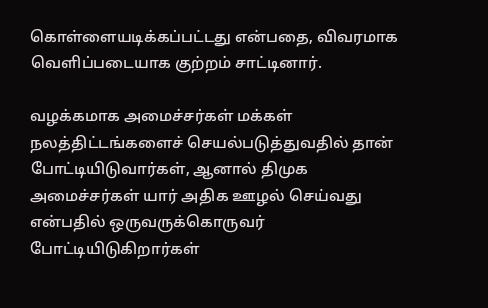கொள்ளையடிக்கப்பட்டது என்பதை, விவரமாக வெளிப்படையாக குற்றம் சாட்டினார்.

வழக்கமாக அமைச்சர்கள் மக்கள் நலத்திட்டங்களைச் செயல்படுத்துவதில் தான் போட்டியிடுவார்கள், ஆனால் திமுக அமைச்சர்கள் யார் அதிக ஊழல் செய்வது என்பதில் ஒருவருக்கொருவர் போட்டியிடுகிறார்கள்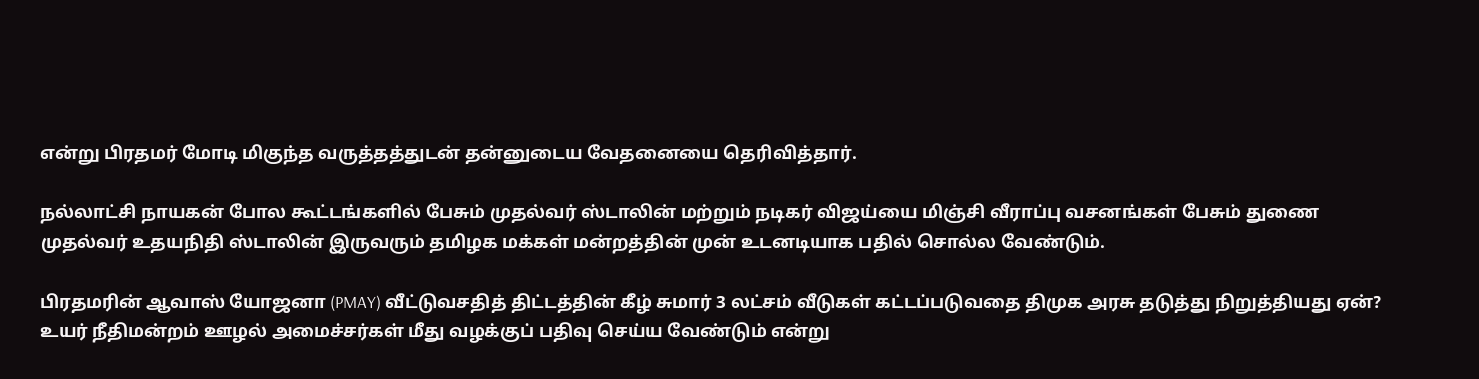என்று பிரதமர் மோடி மிகுந்த வருத்தத்துடன் தன்னுடைய வேதனையை தெரிவித்தார்.

நல்லாட்சி நாயகன் போல கூட்டங்களில் பேசும் முதல்வர் ஸ்டாலின் மற்றும் நடிகர் விஜய்யை மிஞ்சி வீராப்பு வசனங்கள் பேசும் துணை முதல்வர் உதயநிதி ஸ்டாலின் இருவரும் தமிழக மக்கள் மன்றத்தின் முன் உடனடியாக பதில் சொல்ல வேண்டும்.

பிரதமரின் ஆவாஸ் யோஜனா (PMAY) வீட்டுவசதித் திட்டத்தின் கீழ் சுமார் 3 லட்சம் வீடுகள் கட்டப்படுவதை திமுக அரசு தடுத்து நிறுத்தியது ஏன்? உயர் நீதிமன்றம் ஊழல் அமைச்சர்கள் மீது வழக்குப் பதிவு செய்ய வேண்டும் என்று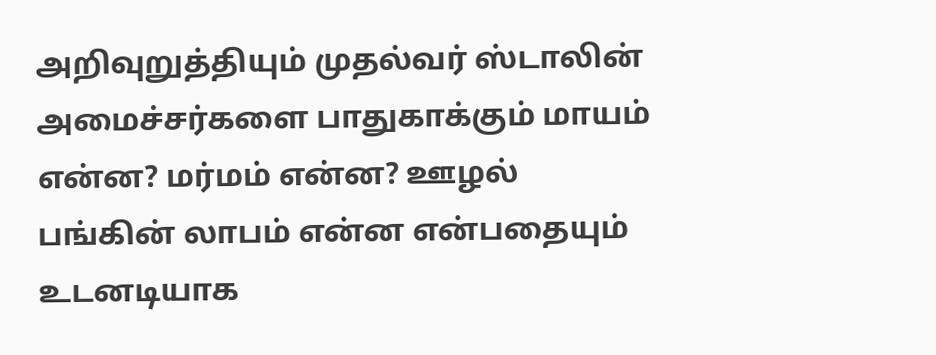அறிவுறுத்தியும் முதல்வர் ஸ்டாலின் அமைச்சர்களை பாதுகாக்கும் மாயம் என்ன? மர்மம் என்ன? ஊழல் பங்கின் லாபம் என்ன என்பதையும் உடனடியாக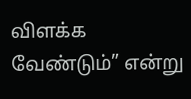விளக்க வேண்டும்” என்று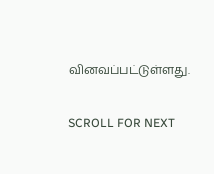வினவப்பட்டுள்ளது.

SCROLL FOR NEXT